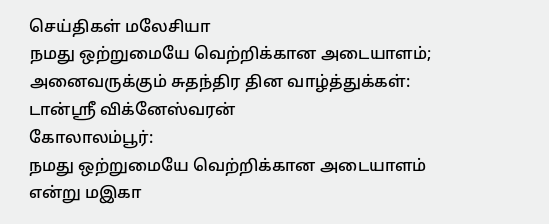செய்திகள் மலேசியா
நமது ஒற்றுமையே வெற்றிக்கான அடையாளம்; அனைவருக்கும் சுதந்திர தின வாழ்த்துக்கள்: டான்ஸ்ரீ விக்னேஸ்வரன்
கோலாலம்பூர்:
நமது ஒற்றுமையே வெற்றிக்கான அடையாளம் என்று மஇகா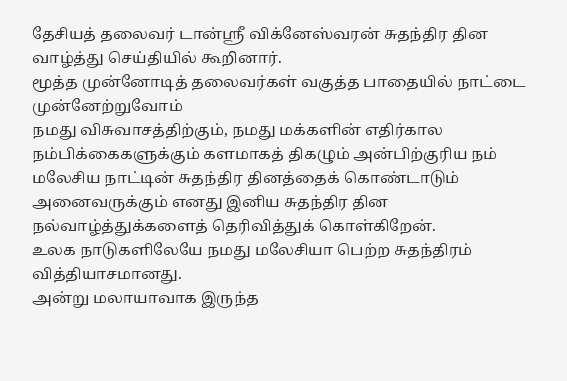தேசியத் தலைவர் டான்ஸ்ரீ விக்னேஸ்வரன் சுதந்திர தின வாழ்த்து செய்தியில் கூறினார்.
மூத்த முன்னோடித் தலைவர்கள் வகுத்த பாதையில் நாட்டை முன்னேற்றுவோம்
நமது விசுவாசத்திற்கும், நமது மக்களின் எதிர்கால நம்பிக்கைகளுக்கும் களமாகத் திகழும் அன்பிற்குரிய நம் மலேசிய நாட்டின் சுதந்திர தினத்தைக் கொண்டாடும் அனைவருக்கும் எனது இனிய சுதந்திர தின நல்வாழ்த்துக்களைத் தெரிவித்துக் கொள்கிறேன்.
உலக நாடுகளிலேயே நமது மலேசியா பெற்ற சுதந்திரம் வித்தியாசமானது.
அன்று மலாயாவாக இருந்த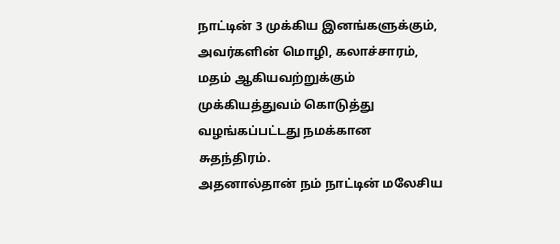நாட்டின் 3 முக்கிய இனங்களுக்கும், அவர்களின் மொழி, கலாச்சாரம், மதம் ஆகியவற்றுக்கும் முக்கியத்துவம் கொடுத்து வழங்கப்பட்டது நமக்கான சுதந்திரம்.
அதனால்தான் நம் நாட்டின் மலேசிய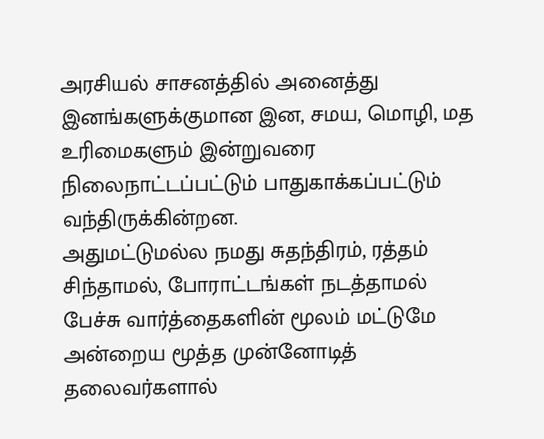அரசியல் சாசனத்தில் அனைத்து இனங்களுக்குமான இன, சமய, மொழி, மத உரிமைகளும் இன்றுவரை நிலைநாட்டப்பட்டும் பாதுகாக்கப்பட்டும் வந்திருக்கின்றன.
அதுமட்டுமல்ல நமது சுதந்திரம், ரத்தம் சிந்தாமல், போராட்டங்கள் நடத்தாமல் பேச்சு வார்த்தைகளின் மூலம் மட்டுமே அன்றைய மூத்த முன்னோடித் தலைவர்களால்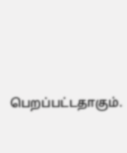பெறப்பட்டதாகும்.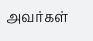அவர்கள்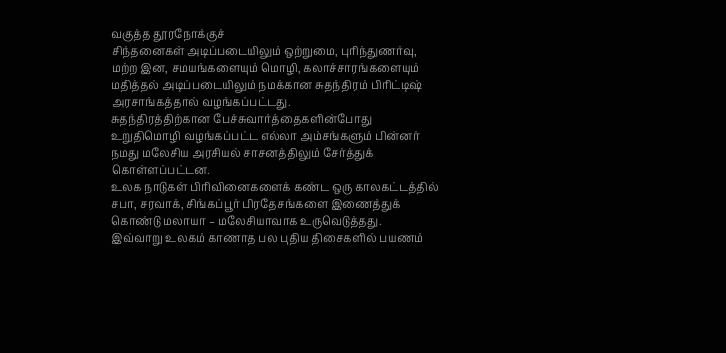வகுத்த தூரநோக்குச்
சிந்தனைகள் அடிப்படையிலும் ஒற்றுமை, புரிந்துணர்வு, மற்ற இன, சமயங்களையும் மொழி, கலாச்சாரங்களையும் மதித்தல் அடிப்படையிலும் நமக்கான சுதந்திரம் பிரிட்டிஷ் அரசாங்கத்தால் வழங்கப்பட்டது.
சுதந்திரத்திற்கான பேச்சுவார்த்தைகளின்போது உறுதிமொழி வழங்கப்பட்ட எல்லா அம்சங்களும் பின்னர் நமது மலேசிய அரசியல் சாசனத்திலும் சேர்த்துக் கொள்ளப்பட்டன.
உலக நாடுகள் பிரிவினைகளைக் கண்ட ஒரு காலகட்டத்தில் சபா, சரவாக், சிங்கப்பூர் பிரதேசங்களை இணைத்துக் கொண்டு மலாயா – மலேசியாவாக உருவெடுத்தது.
இவ்வாறு உலகம் காணாத பல புதிய திசைகளில் பயணம்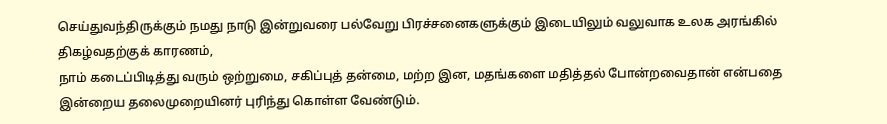செய்துவந்திருக்கும் நமது நாடு இன்றுவரை பல்வேறு பிரச்சனைகளுக்கும் இடையிலும் வலுவாக உலக அரங்கில் திகழ்வதற்குக் காரணம்,
நாம் கடைப்பிடித்து வரும் ஒற்றுமை, சகிப்புத் தன்மை, மற்ற இன, மதங்களை மதித்தல் போன்றவைதான் என்பதை இன்றைய தலைமுறையினர் புரிந்து கொள்ள வேண்டும்.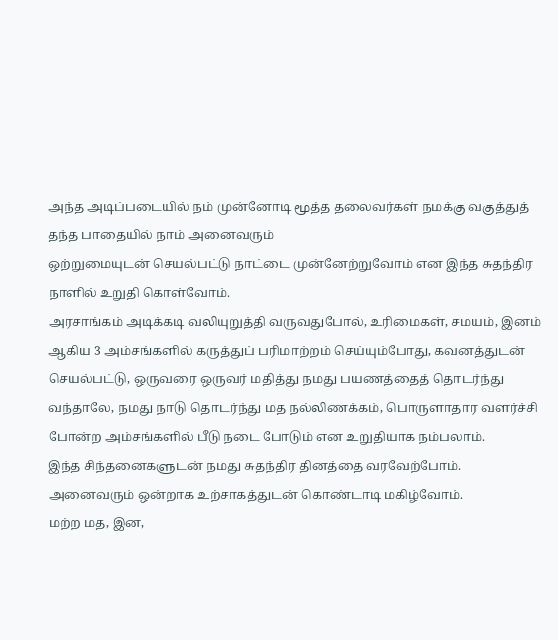அந்த அடிப்படையில் நம் முன்னோடி மூத்த தலைவர்கள் நமக்கு வகுத்துத் தந்த பாதையில் நாம் அனைவரும்
ஒற்றுமையுடன் செயல்பட்டு நாட்டை முன்னேற்றுவோம் என இந்த சுதந்திர நாளில் உறுதி கொள்வோம்.
அரசாங்கம் அடிக்கடி வலியுறுத்தி வருவதுபோல், உரிமைகள், சமயம், இனம் ஆகிய 3 அம்சங்களில் கருத்துப் பரிமாற்றம் செய்யும்போது, கவனத்துடன் செயல்பட்டு, ஒருவரை ஒருவர் மதித்து நமது பயணத்தைத் தொடர்ந்து வந்தாலே, நமது நாடு தொடர்ந்து மத நல்லிணக்கம், பொருளாதார வளர்ச்சி போன்ற அம்சங்களில் பீடு நடை போடும் என உறுதியாக நம்பலாம்.
இந்த சிந்தனைகளுடன் நமது சுதந்திர தினத்தை வரவேற்போம். அனைவரும் ஒன்றாக உற்சாகத்துடன் கொண்டாடி மகிழ்வோம்.
மற்ற மத, இன,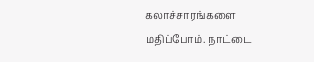கலாச்சாரங்களை மதிப்போம். நாட்டை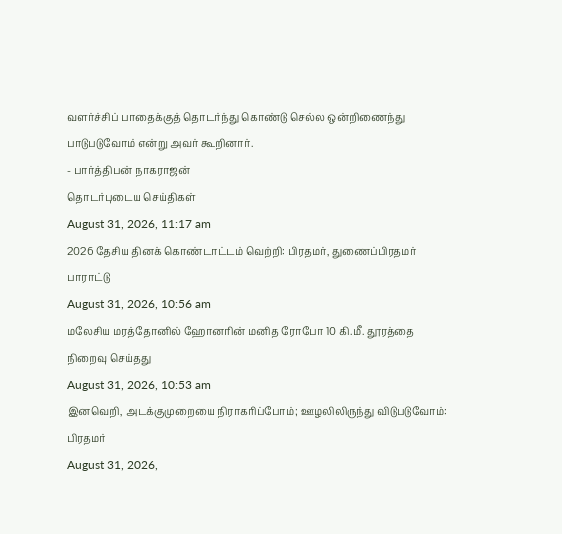வளர்ச்சிப் பாதைக்குத் தொடர்ந்து கொண்டு செல்ல ஒன்றிணைந்து பாடுபடுவோம் என்று அவர் கூறினார்.
- பார்த்திபன் நாகராஜன்
தொடர்புடைய செய்திகள்
August 31, 2026, 11:17 am
2026 தேசிய தினக் கொண்டாட்டம் வெற்றி: பிரதமர், துணைப்பிரதமர் பாராட்டு
August 31, 2026, 10:56 am
மலேசிய மரத்தோனில் ஹோனரின் மனித ரோபோ 10 கி.மீ. தூரத்தை நிறைவு செய்தது
August 31, 2026, 10:53 am
இனவெறி, அடக்குமுறையை நிராகரிப்போம்; ஊழலிலிருந்து விடுபடுவோம்: பிரதமர்
August 31, 2026,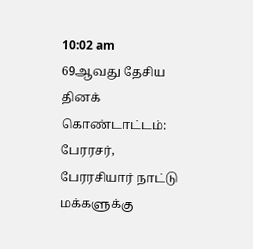10:02 am
69ஆவது தேசிய தினக் கொண்டாட்டம்: பேரரசர், பேரரசியார் நாட்டு மக்களுக்கு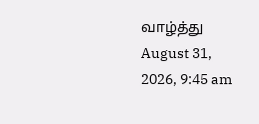வாழ்த்து
August 31, 2026, 9:45 am